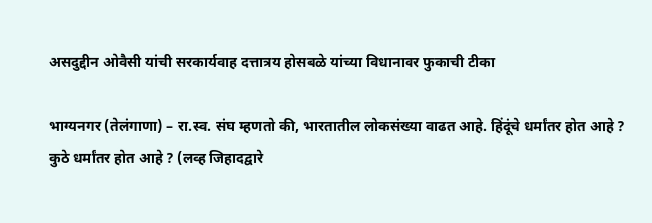असदुद्दीन ओवैसी यांची सरकार्यवाह दत्तात्रय होसबळे यांच्या विधानावर फुकाची टीका

भाग्यनगर (तेलंगाणा) – रा.स्व. संघ म्हणतो की, भारतातील लोकसंख्या वाढत आहे. हिंदूंचे धर्मांतर होत आहे ? कुठे धर्मांतर होत आहे ? (लव्ह जिहादद्वारे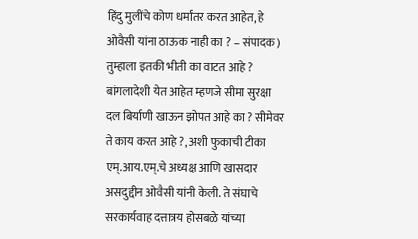हिंदु मुलींचे कोण धर्मांतर करत आहेत, हे ओवैसी यांना ठाऊक नाही का ? – संपादक) तुम्हाला इतकी भीती का वाटत आहे ? बांगलादेशी येत आहेत म्हणजे सीमा सुरक्षा दल बिर्याणी खाऊन झोपत आहे का ? सीमेवर ते काय करत आहे ?, अशी फुकाची टीका एम्.आय.एम्.चे अध्यक्ष आणि खासदार असदुद्दीन ओवैसी यांनी केली. ते संघाचे सरकार्यवाह दत्तात्रय होसबळे यांच्या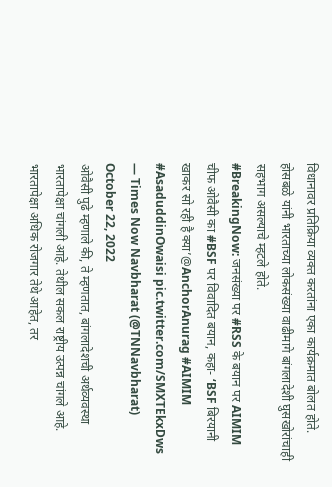विधानावर प्रतिक्रिया व्यक्त करतांना एका कार्यक्रमात बोलत होते. होसबळे यांनी भारताच्या लोकसंख्या वाढीमागे बांगलादेशी घुसखोरांचाही सहभाग असल्याचे म्हटले होते.
#BreakingNow: जनसंख्या पर #RSS के बयान पर AIMIM चीफ ओवैसी का #BSF पर विवादित बयान, कहा- ‘BSF बिरयानी खाकर सो रही है क्या’@AnchorAnurag #AIMIM #AsaduddinOwaisi pic.twitter.com/SMXTEkxDws
— Times Now Navbharat (@TNNavbharat) October 22, 2022
ओवैसी पुढे म्हणाले की, ते म्हणतात, बांगलादेशची अर्थव्यवस्था भारतापेक्षा चांगली आहे. तेथील सकल राष्ट्रीय उत्पन्न चांगले आहे. भारतापेक्षा अधिक रोजगार तेथे आहेत, तर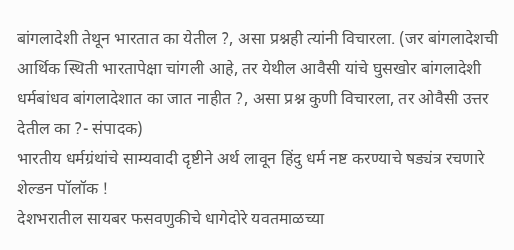बांगलादेशी तेथून भारतात का येतील ?, असा प्रश्नही त्यांनी विचारला. (जर बांगलादेशची आर्थिक स्थिती भारतापेक्षा चांगली आहे, तर येथील आवैसी यांचे घुसखोर बांगलादेशी धर्मबांधव बांगलादेशात का जात नाहीत ?, असा प्रश्न कुणी विचारला, तर ओवैसी उत्तर देतील का ?- संपादक)
भारतीय धर्मग्रंथांचे साम्यवादी दृष्टीने अर्थ लावून हिंदु धर्म नष्ट करण्याचे षड्यंत्र रचणारे शेल्डन पॉलॉक !
देशभरातील सायबर फसवणुकीचे धागेदोरे यवतमाळच्या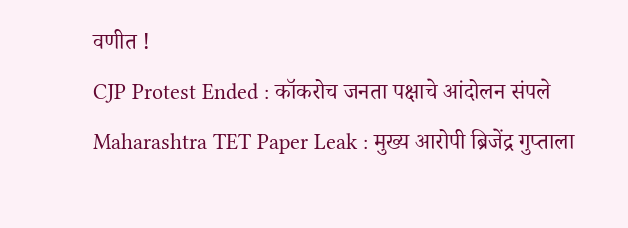वणीत !
CJP Protest Ended : कॉकरोच जनता पक्षाचे आंदोलन संपले
Maharashtra TET Paper Leak : मुख्य आरोपी ब्रिजेंद्र गुप्ताला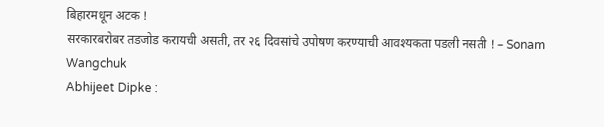बिहारमधून अटक !
सरकारबरोबर तडजोड करायची असती, तर २६ दिवसांचे उपोषण करण्याची आवश्यकता पडली नसती ! – Sonam Wangchuk
Abhijeet Dipke :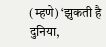(म्हणे) ‘झुकती है दुनिया,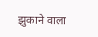झुकाने वाला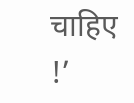चाहिए !’